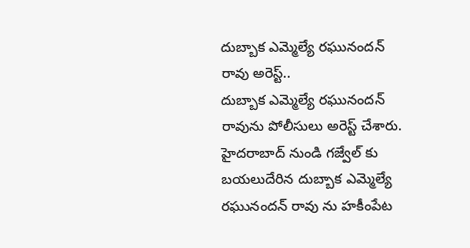దుబ్బాక ఎమ్మెల్యే రఘునందన్ రావు అరెస్ట్..
దుబ్బాక ఎమ్మెల్యే రఘునందన్ రావును పోలీసులు అరెస్ట్ చేశారు. హైదరాబాద్ నుండి గజ్వేల్ కు బయలుదేరిన దుబ్బాక ఎమ్మెల్యే రఘునందన్ రావు ను హకీంపేట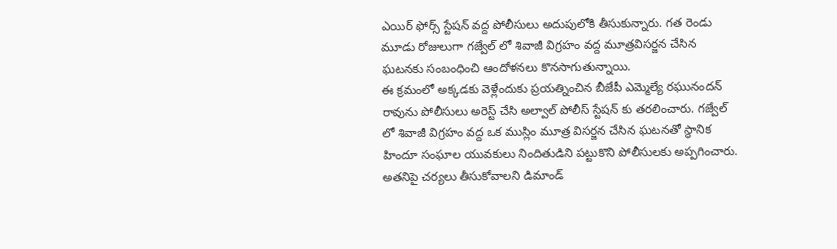ఎయిర్ ఫోర్స్ స్టేషన్ వద్ద పోలీసులు అదుపులోకి తీసుకున్నారు. గత రెండు మూడు రోజులుగా గజ్వేల్ లో శివాజీ విగ్రహం వద్ద మూత్రవిసర్జన చేసిన ఘటనకు సంబంధించి ఆందోళనలు కొనసాగుతున్నాయి.
ఈ క్రమంలో అక్కడకు వెళ్లేందుకు ప్రయత్నించిన బీజేపీ ఎమ్మెల్యే రఘునందన్ రావును పోలీసులు అరెస్ట్ చేసి అల్వాల్ పోలీస్ స్టేషన్ కు తరలించారు. గజ్వేల్ లో శివాజీ విగ్రహం వద్ద ఒక ముస్లిం మూత్ర విసర్జన చేసిన ఘటనతో స్థానిక హిందూ సంఘాల యువకులు నిందితుడిని పట్టుకొని పోలీసులకు అప్పగించారు. అతనిపై చర్యలు తీసుకోవాలని డిమాండ్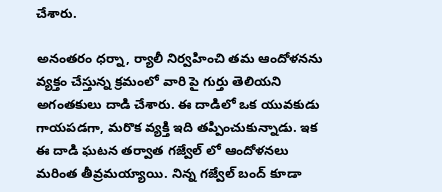చేశారు.

అనంతరం ధర్నా, ర్యాలీ నిర్వహించి తమ ఆందోళనను వ్యక్తం చేస్తున్న క్రమంలో వారి పై గుర్తు తెలియని అగంతకులు దాడి చేశారు. ఈ దాడిలో ఒక యువకుడు గాయపడగా, మరొక వ్యక్తి ఇది తప్పించుకున్నాడు. ఇక ఈ దాడి ఘటన తర్వాత గజ్వేల్ లో ఆందోళనలు మరింత తీవ్రమయ్యాయి. నిన్న గజ్వేల్ బంద్ కూడా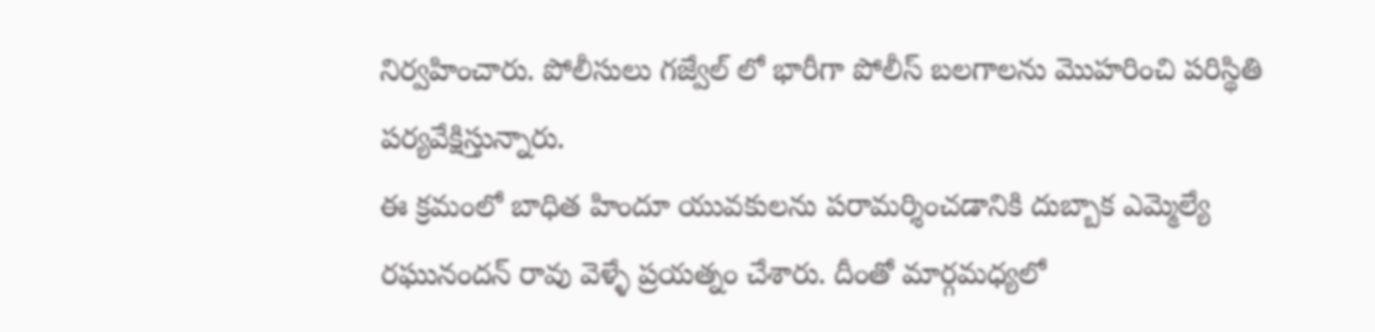నిర్వహించారు. పోలీసులు గజ్వేల్ లో భారీగా పోలీస్ బలగాలను మొహరించి పరిస్థితి పర్యవేక్షిస్తున్నారు.
ఈ క్రమంలో బాధిత హిందూ యువకులను పరామర్శించడానికి దుబ్బాక ఎమ్మెల్యే రఘునందన్ రావు వెళ్ళే ప్రయత్నం చేశారు. దీంతో మార్గమధ్యలో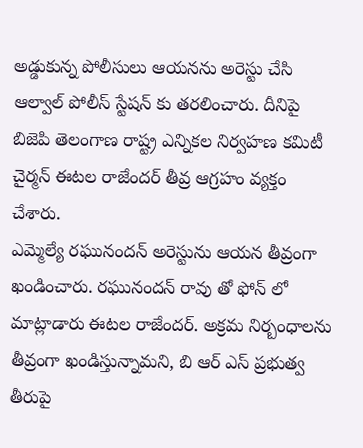అడ్డుకున్న పోలీసులు ఆయనను అరెస్టు చేసి ఆల్వాల్ పోలీస్ స్టేషన్ కు తరలించారు. దీనిపై బిజెపి తెలంగాణ రాష్ట్ర ఎన్నికల నిర్వహణ కమిటీ చైర్మన్ ఈటల రాజేందర్ తీవ్ర ఆగ్రహం వ్యక్తం చేశారు.
ఎమ్మెల్యే రఘునందన్ అరెస్టును ఆయన తీవ్రంగా ఖండించారు. రఘునందన్ రావు తో ఫోన్ లో మాట్లాడారు ఈటల రాజేందర్. అక్రమ నిర్బంధాలను తీవ్రంగా ఖండిస్తున్నామని, బి ఆర్ ఎస్ ప్రభుత్వ తీరుపై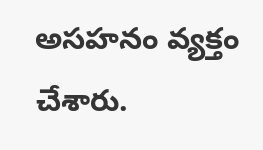అసహనం వ్యక్తం చేశారు.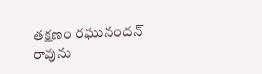తక్షణం రఘునందన్ రావును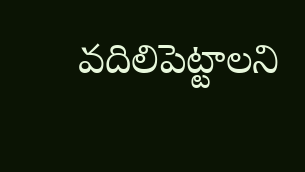వదిలిపెట్టాలని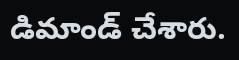డిమాండ్ చేశారు.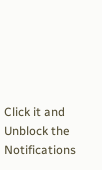Click it and Unblock the Notifications